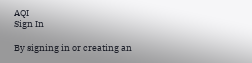AQI
Sign In

By signing in or creating an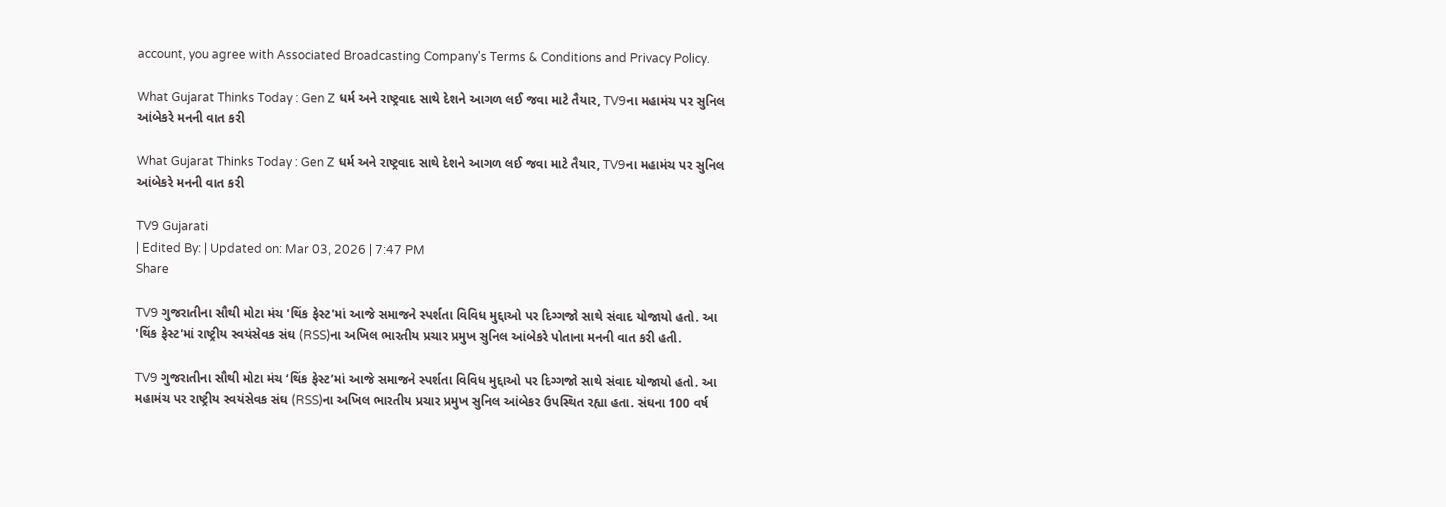account, you agree with Associated Broadcasting Company's Terms & Conditions and Privacy Policy.

What Gujarat Thinks Today : Gen Z ધર્મ અને રાષ્ટ્રવાદ સાથે દેશને આગળ લઈ જવા માટે તૈયાર, TV9ના મહામંચ પર સુનિલ આંબેકરે મનની વાત કરી

What Gujarat Thinks Today : Gen Z ધર્મ અને રાષ્ટ્રવાદ સાથે દેશને આગળ લઈ જવા માટે તૈયાર, TV9ના મહામંચ પર સુનિલ આંબેકરે મનની વાત કરી

TV9 Gujarati
| Edited By: | Updated on: Mar 03, 2026 | 7:47 PM
Share

TV9 ગુજરાતીના સૌથી મોટા મંચ 'થિંક ફેસ્ટ'માં આજે સમાજને સ્પર્શતા વિવિધ મુદ્દાઓ પર દિગ્ગજો સાથે સંવાદ યોજાયો હતો. આ 'થિંક ફેસ્ટ'માં રાષ્ટ્રીય સ્વયંસેવક સંઘ (RSS)ના અખિલ ભારતીય પ્રચાર પ્રમુખ સુનિલ આંબેકરે પોતાના મનની વાત કરી હતી.

TV9 ગુજરાતીના સૌથી મોટા મંચ ‘થિંક ફેસ્ટ’માં આજે સમાજને સ્પર્શતા વિવિધ મુદ્દાઓ પર દિગ્ગજો સાથે સંવાદ યોજાયો હતો. આ મહામંચ પર રાષ્ટ્રીય સ્વયંસેવક સંઘ (RSS)ના અખિલ ભારતીય પ્રચાર પ્રમુખ સુનિલ આંબેકર ઉપસ્થિત રહ્યા હતા. સંઘના 100 વર્ષ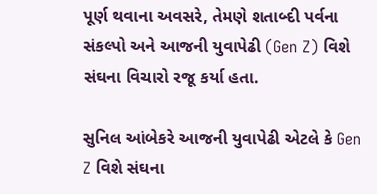પૂર્ણ થવાના અવસરે, તેમણે શતાબ્દી પર્વના સંકલ્પો અને આજની યુવાપેઢી (Gen Z) વિશે સંઘના વિચારો રજૂ કર્યા હતા.

સુનિલ આંબેકરે આજની યુવાપેઢી એટલે કે Gen Z વિશે સંઘના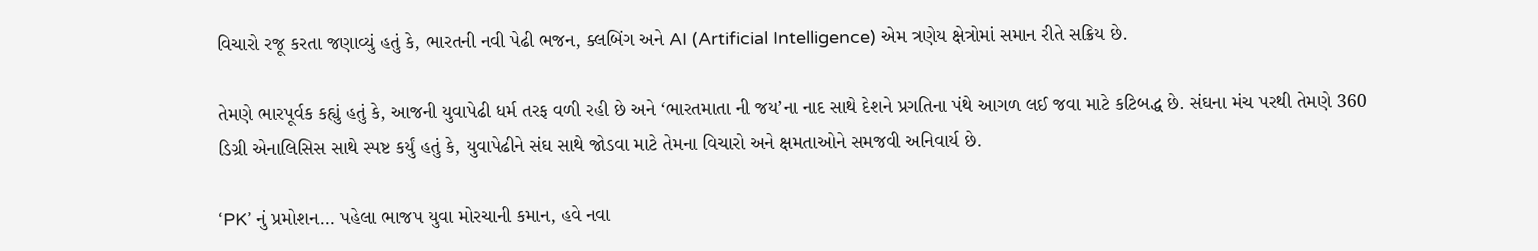વિચારો રજૂ કરતા જણાવ્યું હતું કે, ભારતની નવી પેઢી ભજન, ક્લબિંગ અને AI (Artificial Intelligence) એમ ત્રણેય ક્ષેત્રોમાં સમાન રીતે સક્રિય છે.

તેમણે ભારપૂર્વક કહ્યું હતું કે, આજની યુવાપેઢી ધર્મ તરફ વળી રહી છે અને ‘ભારતમાતા ની જય’ના નાદ સાથે દેશને પ્રગતિના પંથે આગળ લઈ જવા માટે કટિબદ્ધ છે. સંઘના મંચ પરથી તેમણે 360 ડિગ્રી એનાલિસિસ સાથે સ્પષ્ટ કર્યું હતું કે, યુવાપેઢીને સંઘ સાથે જોડવા માટે તેમના વિચારો અને ક્ષમતાઓને સમજવી અનિવાર્ય છે.

‘PK’ નું પ્રમોશન… પહેલા ભાજપ યુવા મોરચાની કમાન, હવે નવા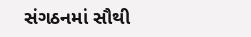સંગઠનમાં સૌથી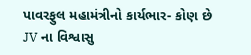પાવરફુલ મહામંત્રીનો કાર્યભાર- કોણ છે JV ના વિશ્વાસુ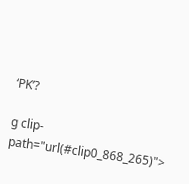‘PK’?

g clip-path="url(#clip0_868_265)">